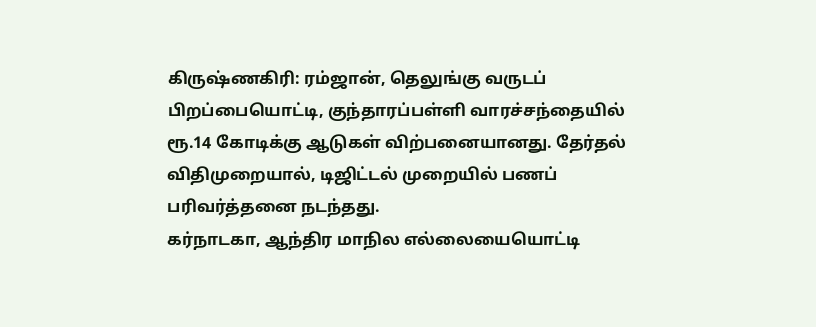கிருஷ்ணகிரி: ரம்ஜான், தெலுங்கு வருடப் பிறப்பையொட்டி, குந்தாரப்பள்ளி வாரச்சந்தையில் ரூ.14 கோடிக்கு ஆடுகள் விற்பனையானது. தேர்தல் விதிமுறையால், டிஜிட்டல் முறையில் பணப் பரிவர்த்தனை நடந்தது.
கர்நாடகா, ஆந்திர மாநில எல்லையையொட்டி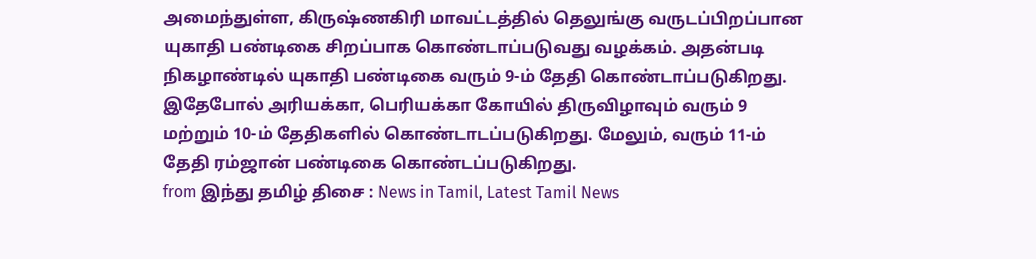அமைந்துள்ள, கிருஷ்ணகிரி மாவட்டத்தில் தெலுங்கு வருடப்பிறப்பான யுகாதி பண்டிகை சிறப்பாக கொண்டாப்படுவது வழக்கம். அதன்படி நிகழாண்டில் யுகாதி பண்டிகை வரும் 9-ம் தேதி கொண்டாப்படுகிறது. இதேபோல் அரியக்கா, பெரியக்கா கோயில் திருவிழாவும் வரும் 9 மற்றும் 10-ம் தேதிகளில் கொண்டாடப்படுகிறது. மேலும், வரும் 11-ம் தேதி ரம்ஜான் பண்டிகை கொண்டப்படுகிறது.
from இந்து தமிழ் திசை : News in Tamil, Latest Tamil News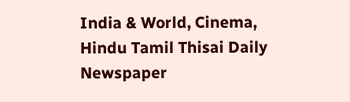India & World, Cinema, Hindu Tamil Thisai Daily Newspaper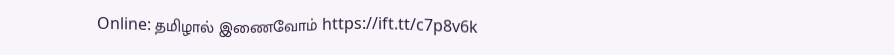Online: தமிழால் இணைவோம் https://ift.tt/c7p8v6k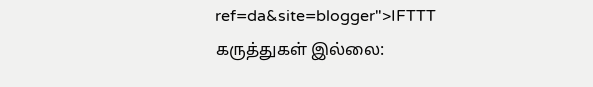ref=da&site=blogger">IFTTT
கருத்துகள் இல்லை: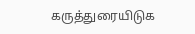கருத்துரையிடுக